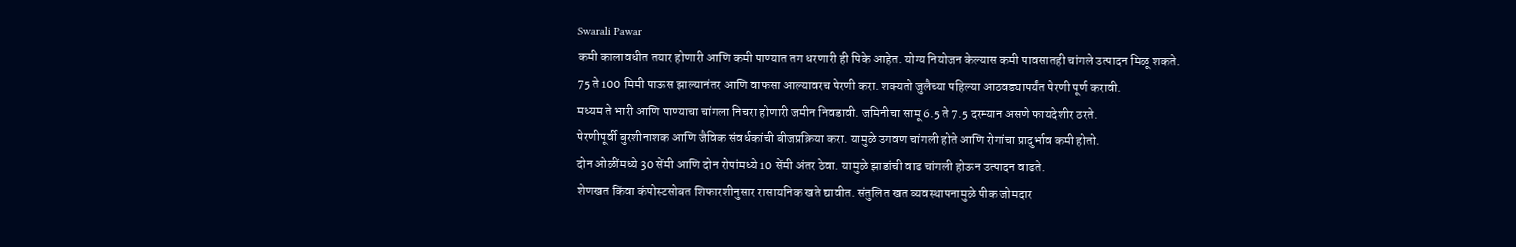Swarali Pawar
कमी कालावधीत तयार होणारी आणि कमी पाण्यात तग धरणारी ही पिके आहेत. योग्य नियोजन केल्यास कमी पावसातही चांगले उत्पादन मिळू शकते.
75 ते 100 मिमी पाऊस झाल्यानंतर आणि वाफसा आल्यावरच पेरणी करा. शक्यतो जुलैच्या पहिल्या आठवड्यापर्यंत पेरणी पूर्ण करावी.
मध्यम ते भारी आणि पाण्याचा चांगला निचरा होणारी जमीन निवडावी. जमिनीचा सामू 6.5 ते 7.5 दरम्यान असणे फायदेशीर ठरते.
पेरणीपूर्वी बुरशीनाशक आणि जैविक संवर्धकांची बीजप्रक्रिया करा. यामुळे उगवण चांगली होते आणि रोगांचा प्रादुर्भाव कमी होतो.
दोन ओळींमध्ये 30 सेंमी आणि दोन रोपांमध्ये 10 सेंमी अंतर ठेवा. यामुळे झाडांची वाढ चांगली होऊन उत्पादन वाढते.
शेणखत किंवा कंपोस्टसोबत शिफारशीनुसार रासायनिक खते द्यावीत. संतुलित खत व्यवस्थापनामुळे पीक जोमदार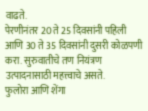वाढते.
पेरणीनंतर 20 ते 25 दिवसांनी पहिली आणि 30 ते 35 दिवसांनी दुसरी कोळपणी करा. सुरुवातीचे तण नियंत्रण उत्पादनासाठी महत्त्वाचे असते.
फुलोरा आणि शेंगा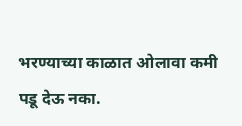भरण्याच्या काळात ओलावा कमी पडू देऊ नका.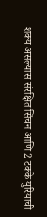शक्य असल्यास संरक्षित सिंचन आणि 2 टक्के युरियाची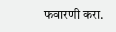फवारणी करा.